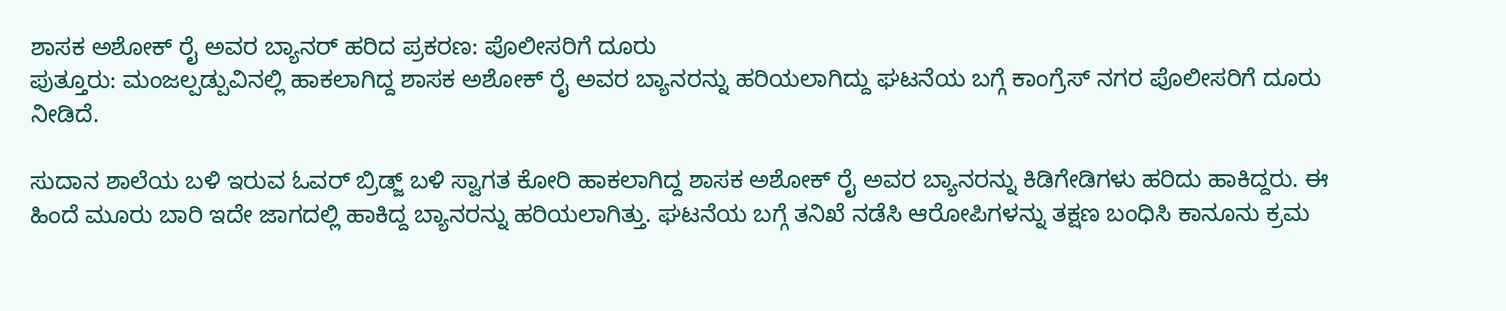ಶಾಸಕ ಅಶೋಕ್ ರೈ ಅವರ ಬ್ಯಾನರ್ ಹರಿದ ಪ್ರಕರಣ: ಪೊಲೀಸರಿಗೆ ದೂರು
ಪುತ್ತೂರು: ಮಂಜಲ್ಪಡ್ಪುವಿನಲ್ಲಿ ಹಾಕಲಾಗಿದ್ದ ಶಾಸಕ ಅಶೋಕ್ ರೈ ಅವರ ಬ್ಯಾನರನ್ನು ಹರಿಯಲಾಗಿದ್ದು ಘಟನೆಯ ಬಗ್ಗೆ ಕಾಂಗ್ರೆಸ್ ನಗರ ಪೊಲೀಸರಿಗೆ ದೂರು ನೀಡಿದೆ.

ಸುದಾನ ಶಾಲೆಯ ಬಳಿ ಇರುವ ಓವರ್ ಬ್ರಿಡ್ಜ್ ಬಳಿ ಸ್ವಾಗತ ಕೋರಿ ಹಾಕಲಾಗಿದ್ದ ಶಾಸಕ ಅಶೋಕ್ ರೈ ಅವರ ಬ್ಯಾನರನ್ನು ಕಿಡಿಗೇಡಿಗಳು ಹರಿದು ಹಾಕಿದ್ದರು. ಈ ಹಿಂದೆ ಮೂರು ಬಾರಿ ಇದೇ ಜಾಗದಲ್ಲಿ ಹಾಕಿದ್ದ ಬ್ಯಾನರನ್ನು ಹರಿಯಲಾಗಿತ್ತು. ಘಟನೆಯ ಬಗ್ಗೆ ತನಿಖೆ ನಡೆಸಿ ಆರೋಪಿಗಳನ್ನು ತಕ್ಷಣ ಬಂಧಿಸಿ ಕಾನೂನು ಕ್ರಮ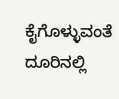ಕೈಗೊಳ್ಳುವಂತೆ ದೂರಿನಲ್ಲಿ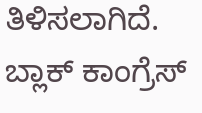ತಿಳಿಸಲಾಗಿದೆ.
ಬ್ಲಾಕ್ ಕಾಂಗ್ರೆಸ್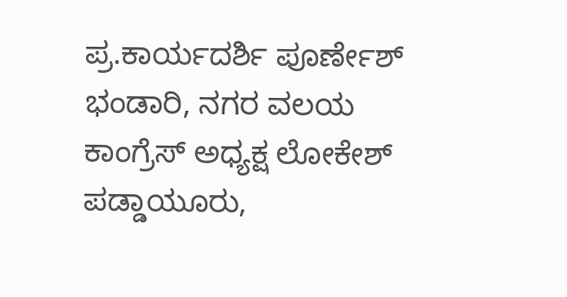ಪ್ರ.ಕಾರ್ಯದರ್ಶಿ ಪೂರ್ಣೇಶ್ ಭಂಡಾರಿ, ನಗರ ವಲಯ ಕಾಂಗ್ರೆಸ್ ಅಧ್ಯಕ್ಷ ಲೋಕೇಶ್ ಪಡ್ಡಾಯೂರು,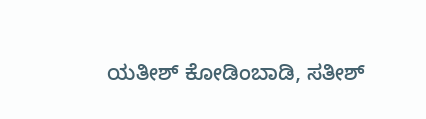ಯತೀಶ್ ಕೋಡಿಂಬಾಡಿ, ಸತೀಶ್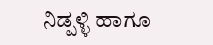ನಿಡ್ಪಳ್ಳಿ ಹಾಗೂ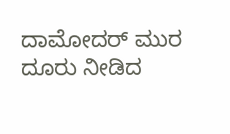ದಾಮೋದರ್ ಮುರ ದೂರು ನೀಡಿದ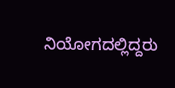ನಿಯೋಗದಲ್ಲಿದ್ದರು